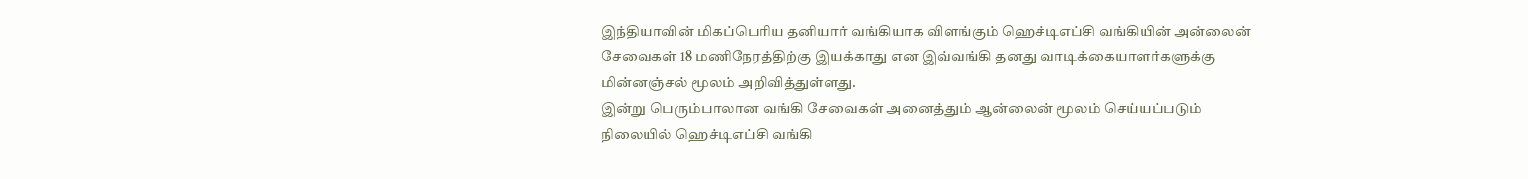இந்தியாவின் மிகப்பெரிய தனியார் வங்கியாக விளங்கும் ஹெச்டிஎப்சி வங்கியின் அன்லைன் சேவைகள் 18 மணிநேரத்திற்கு இயக்காது என இவ்வங்கி தனது வாடிக்கையாளர்களுக்கு மின்னஞ்சல் மூலம் அறிவித்துள்ளது.
இன்று பெரும்பாலான வங்கி சேவைகள் அனைத்தும் ஆன்லைன் மூலம் செய்யப்படும் நிலையில் ஹெச்டிஎப்சி வங்கி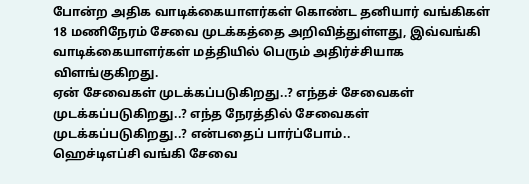போன்ற அதிக வாடிக்கையாளர்கள் கொண்ட தனியார் வங்கிகள் 18 மணிநேரம் சேவை முடக்கத்தை அறிவித்துள்ளது, இவ்வங்கி வாடிக்கையாளர்கள் மத்தியில் பெரும் அதிர்ச்சியாக விளங்குகிறது.
ஏன் சேவைகள் முடக்கப்படுகிறது..? எந்தச் சேவைகள் முடக்கப்படுகிறது..? எந்த நேரத்தில் சேவைகள் முடக்கப்படுகிறது..? என்பதைப் பார்ப்போம்..
ஹெச்டிஎப்சி வங்கி சேவை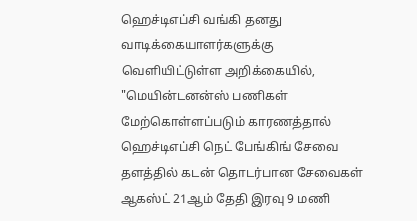ஹெச்டிஎப்சி வங்கி தனது வாடிக்கையாளர்களுக்கு வெளியிட்டுள்ள அறிக்கையில், "மெயின்டனன்ஸ் பணிகள் மேற்கொள்ளப்படும் காரணத்தால் ஹெச்டிஎப்சி நெட் பேங்கிங் சேவை தளத்தில் கடன் தொடர்பான சேவைகள் ஆகஸ்ட் 21ஆம் தேதி இரவு 9 மணி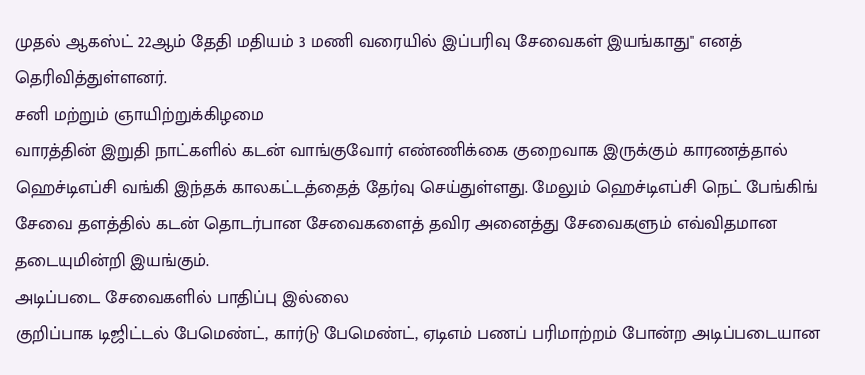முதல் ஆகஸ்ட் 22ஆம் தேதி மதியம் 3 மணி வரையில் இப்பரிவு சேவைகள் இயங்காது" எனத் தெரிவித்துள்ளனர்.
சனி மற்றும் ஞாயிற்றுக்கிழமை
வாரத்தின் இறுதி நாட்களில் கடன் வாங்குவோர் எண்ணிக்கை குறைவாக இருக்கும் காரணத்தால் ஹெச்டிஎப்சி வங்கி இந்தக் காலகட்டத்தைத் தேர்வு செய்துள்ளது. மேலும் ஹெச்டிஎப்சி நெட் பேங்கிங் சேவை தளத்தில் கடன் தொடர்பான சேவைகளைத் தவிர அனைத்து சேவைகளும் எவ்விதமான தடையுமின்றி இயங்கும்.
அடிப்படை சேவைகளில் பாதிப்பு இல்லை
குறிப்பாக டிஜிட்டல் பேமெண்ட், கார்டு பேமெண்ட், ஏடிஎம் பணப் பரிமாற்றம் போன்ற அடிப்படையான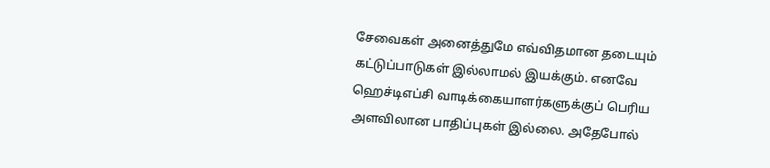சேவைகள் அனைத்துமே எவ்விதமான தடையும் கட்டுப்பாடுகள் இல்லாமல் இயக்கும். எனவே ஹெச்டிஎப்சி வாடிக்கையாளர்களுக்குப் பெரிய அளவிலான பாதிப்புகள் இல்லை. அதேபோல்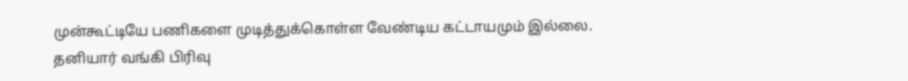முன்கூட்டியே பணிகளை முடித்துக்கொள்ள வேண்டிய கட்டாயமும் இல்லை.
தனியார் வங்கி பிரிவு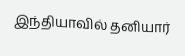இந்தியாவில் தனியார்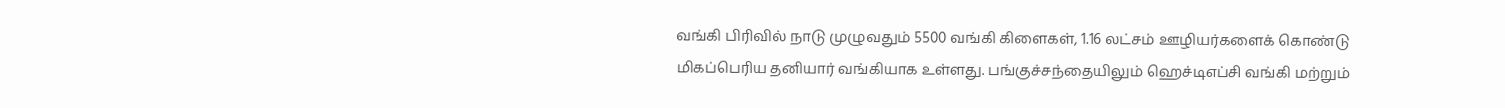வங்கி பிரிவில் நாடு முழுவதும் 5500 வங்கி கிளைகள், 1.16 லட்சம் ஊழியர்களைக் கொண்டு மிகப்பெரிய தனியார் வங்கியாக உள்ளது. பங்குச்சந்தையிலும் ஹெச்டிஎப்சி வங்கி மற்றும்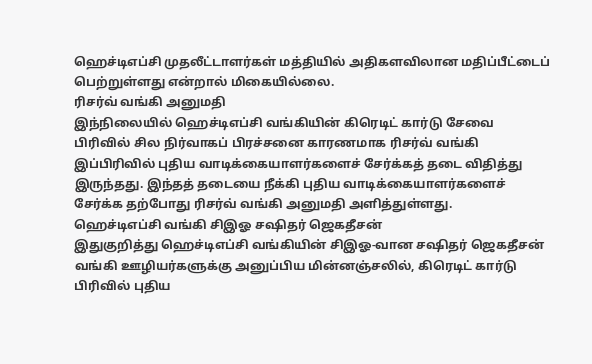ஹெச்டிஎப்சி முதலீட்டாளர்கள் மத்தியில் அதிகளவிலான மதிப்பீட்டைப் பெற்றுள்ளது என்றால் மிகையில்லை.
ரிசர்வ் வங்கி அனுமதி
இந்நிலையில் ஹெச்டிஎப்சி வங்கியின் கிரெடிட் கார்டு சேவை பிரிவில் சில நிர்வாகப் பிரச்சனை காரணமாக ரிசர்வ் வங்கி இப்பிரிவில் புதிய வாடிக்கையாளர்களைச் சேர்க்கத் தடை விதித்து இருந்தது. இந்தத் தடையை நீக்கி புதிய வாடிக்கையாளர்களைச் சேர்க்க தற்போது ரிசர்வ் வங்கி அனுமதி அளித்துள்ளது.
ஹெச்டிஎப்சி வங்கி சிஇஓ சஷிதர் ஜெகதீசன்
இதுகுறித்து ஹெச்டிஎப்சி வங்கியின் சிஇஓ-வான சஷிதர் ஜெகதீசன் வங்கி ஊழியர்களுக்கு அனுப்பிய மின்னஞ்சலில், கிரெடிட் கார்டு பிரிவில் புதிய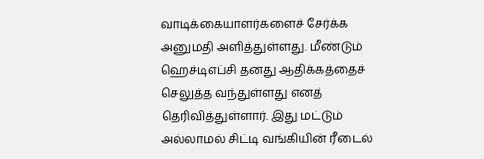வாடிக்கையாளர்களைச் சேர்க்க அனுமதி அளித்துள்ளது. மீண்டும் ஹெச்டிஎப்சி தனது ஆதிக்கத்தைச் செலுத்த வந்துள்ளது எனத் தெரிவித்துள்ளார். இது மட்டும் அல்லாமல் சிட்டி வங்கியின் ரீடைல்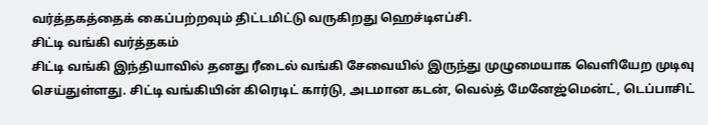வர்த்தகத்தைக் கைப்பற்றவும் திட்டமிட்டு வருகிறது ஹெச்டிஎப்சி.
சிட்டி வங்கி வர்த்தகம்
சிட்டி வங்கி இந்தியாவில் தனது ரீடைல் வங்கி சேவையில் இருந்து முழுமையாக வெளியேற முடிவு செய்துள்ளது. சிட்டி வங்கியின் கிரெடிட் கார்டு, அடமான கடன், வெல்த் மேனேஜ்மென்ட், டெப்பாசிட்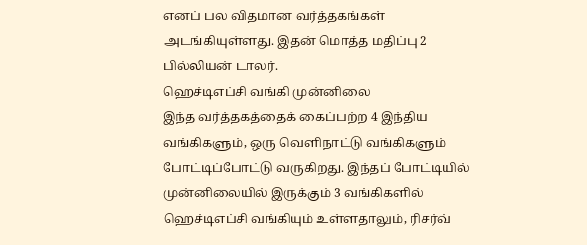எனப் பல விதமான வர்த்தகங்கள் அடங்கியுள்ளது. இதன் மொத்த மதிப்பு 2 பில்லியன் டாலர்.
ஹெச்டிஎப்சி வங்கி முன்னிலை
இந்த வர்த்தகத்தைக் கைப்பற்ற 4 இந்திய வங்கிகளும், ஒரு வெளிநாட்டு வங்கிகளும் போட்டிப்போட்டு வருகிறது. இந்தப் போட்டியில் முன்னிலையில் இருக்கும் 3 வங்கிகளில் ஹெச்டிஎப்சி வங்கியும் உள்ளதாலும், ரிசர்வ்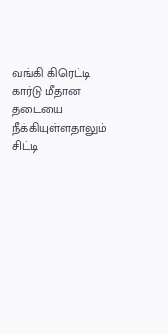வங்கி கிரெட்டி கார்டு மீதான தடையை நீக்கியுள்ளதாலும் சிட்டி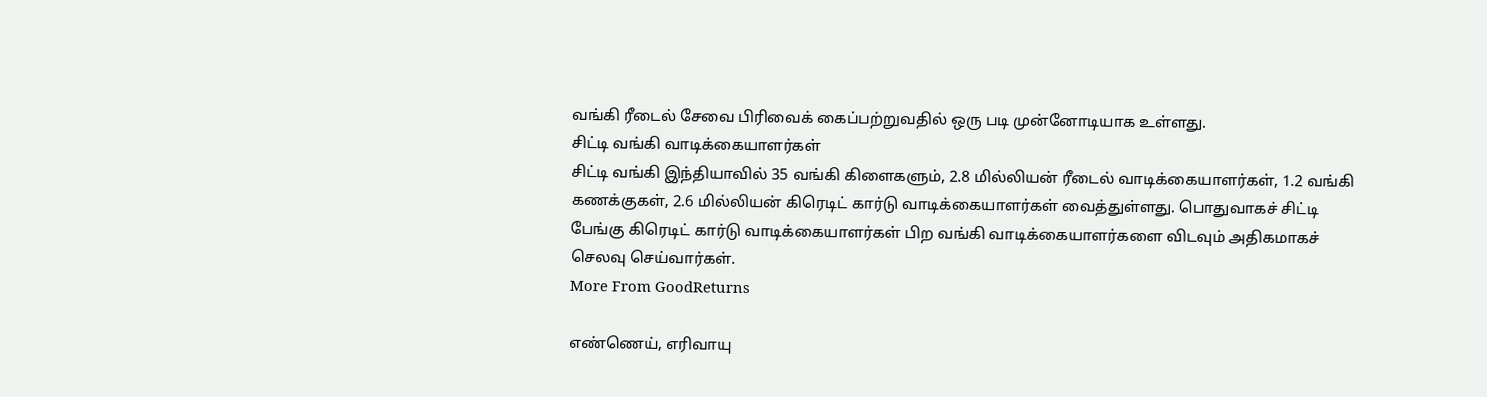வங்கி ரீடைல் சேவை பிரிவைக் கைப்பற்றுவதில் ஒரு படி முன்னோடியாக உள்ளது.
சிட்டி வங்கி வாடிக்கையாளர்கள்
சிட்டி வங்கி இந்தியாவில் 35 வங்கி கிளைகளும், 2.8 மில்லியன் ரீடைல் வாடிக்கையாளர்கள், 1.2 வங்கி கணக்குகள், 2.6 மில்லியன் கிரெடிட் கார்டு வாடிக்கையாளர்கள் வைத்துள்ளது. பொதுவாகச் சிட்டி பேங்கு கிரெடிட் கார்டு வாடிக்கையாளர்கள் பிற வங்கி வாடிக்கையாளர்களை விடவும் அதிகமாகச் செலவு செய்வார்கள்.
More From GoodReturns

எண்ணெய், எரிவாயு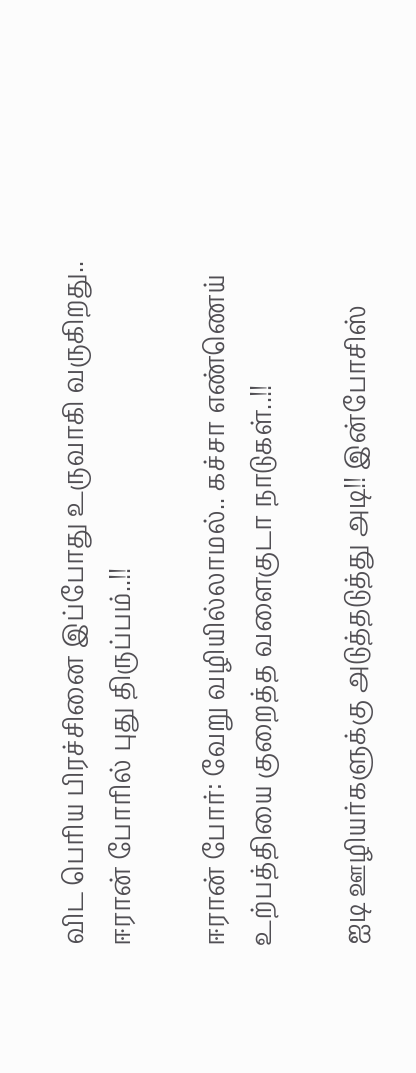விட பெரிய பிரச்சினை இப்போது உருவாகி வருகிறது.. ஈரான் போரில் புது திருப்பம்..!!

ஈரான் போர்: வேறு வழியில்லாமல்.. கச்சா எண்ணெய் உற்பத்தியை குறைத்த வளைகுடா நாடுகள்..!!

ஐடி ஊழியர்களுக்கு அடுத்தடுத்து அடி!! இன்போசிஸ்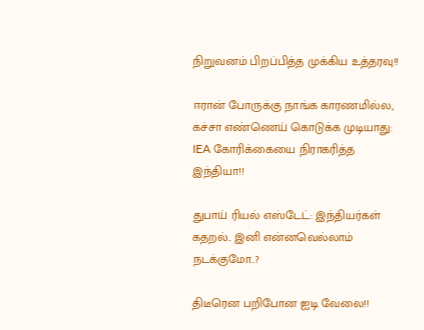நிறுவனம் பிறப்பித்த முக்கிய உத்தரவு!!

ஈரான் போருக்கு நாங்க காரணமில்ல, கச்சா எண்ணெய் கொடுக்க முடியாது: IEA கோரிக்கையை நிராகரித்த இந்தியா!!

துபாய் ரியல் எஸ்டேட்: இந்தியர்கள் கதறல்.. இனி என்னவெல்லாம் நடக்குமோ..?

திடீரென பறிபோன ஐடி வேலை!!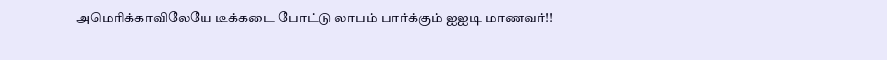அமெரிக்காவிலேயே டீக்கடை போட்டு லாபம் பார்க்கும் ஐஐடி மாணவர்!!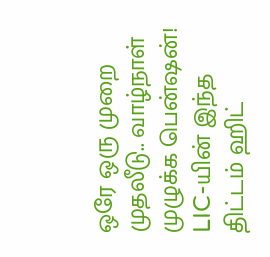ஒரே ஒரு முறை முதலீடு.. வாழ்நாள் முழுக்க பென்ஷன்! LIC-யின் இந்த திட்டம் ஹிட்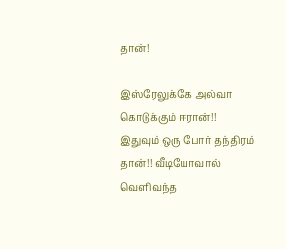தான்!

இஸ்ரேலுக்கே அல்வா கொடுக்கும் ஈரான்!! இதுவும் ஒரு போர் தந்திரம் தான்!! வீடியோவால் வெளிவந்த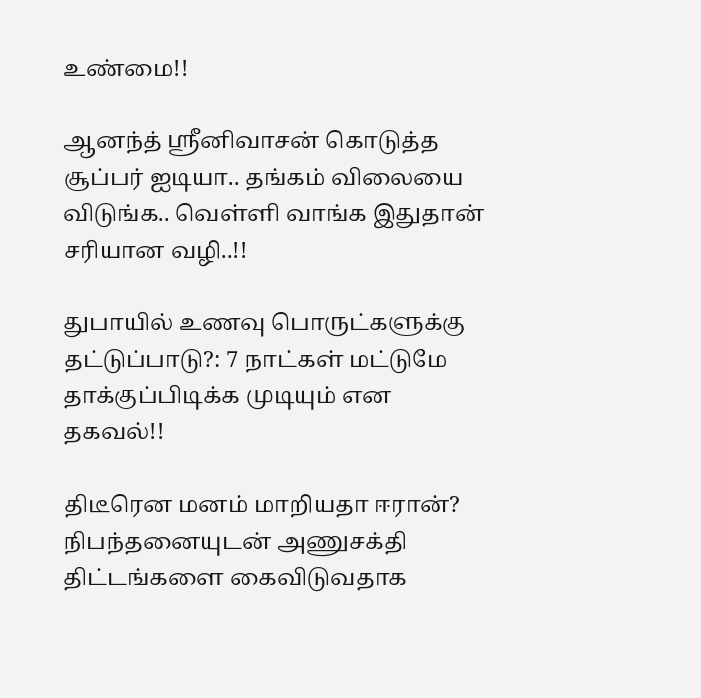உண்மை!!

ஆனந்த் ஸ்ரீனிவாசன் கொடுத்த சூப்பர் ஐடியா.. தங்கம் விலையை விடுங்க.. வெள்ளி வாங்க இதுதான் சரியான வழி..!!

துபாயில் உணவு பொருட்களுக்கு தட்டுப்பாடு?: 7 நாட்கள் மட்டுமே தாக்குப்பிடிக்க முடியும் என தகவல்!!

திடீரென மனம் மாறியதா ஈரான்? நிபந்தனையுடன் அணுசக்தி திட்டங்களை கைவிடுவதாக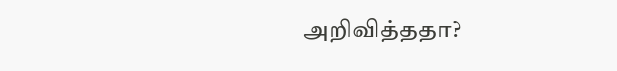அறிவித்ததா?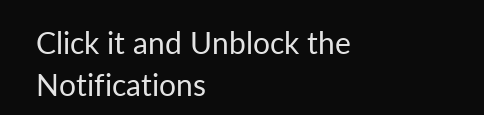Click it and Unblock the Notifications